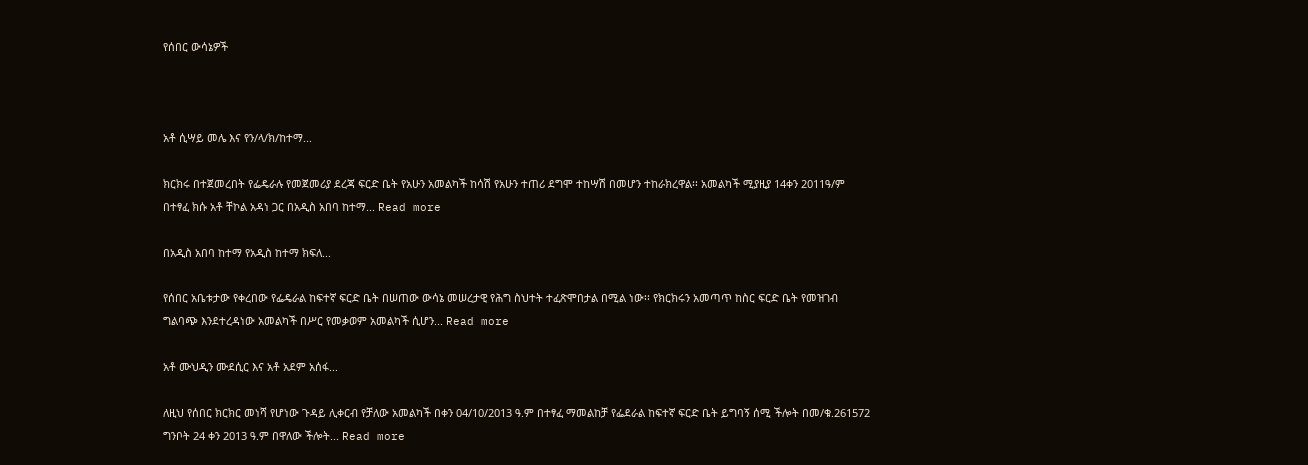የሰበር ውሳኔዎች



አቶ ሲሣይ መሌ እና የን/ላ/ክ/ከተማ...

ክርክሩ በተጀመረበት የፌዴራሉ የመጀመሪያ ደረጃ ፍርድ ቤት የአሁን አመልካች ከሳሽ የአሁን ተጠሪ ደግሞ ተከሣሽ በመሆን ተከራክረዋል፡፡ አመልካች ሚያዚያ 14ቀን 2011ዓ/ም በተፃፈ ክሱ አቶ ቸኮል አዳነ ጋር በአዲስ አበባ ከተማ... Read more

በአዲስ አበባ ከተማ የአዲስ ከተማ ክፍለ...

የሰበር አቤቱታው የቀረበው የፌዴራል ከፍተኛ ፍርድ ቤት በሠጠው ውሳኔ መሠረታዊ የሕግ ስህተት ተፈጽሞበታል በሚል ነው፡፡ የክርክሩን አመጣጥ ከስር ፍርድ ቤት የመዝገብ ግልባጭ እንደተረዳነው አመልካች በሥር የመቃወም አመልካች ሲሆን... Read more

አቶ ሙህዲን ሙደሲር እና አቶ አደም አሰፋ...

ለዚህ የሰበር ክርክር መነሻ የሆነው ጉዳይ ሊቀርብ የቻለው አመልካች በቀን 04/10/2013 ዓ.ም በተፃፈ ማመልከቻ የፌደራል ከፍተኛ ፍርድ ቤት ይግባኝ ሰሚ ችሎት በመ/ቁ.261572 ግንቦት 24 ቀን 2013 ዓ.ም በዋለው ችሎት... Read more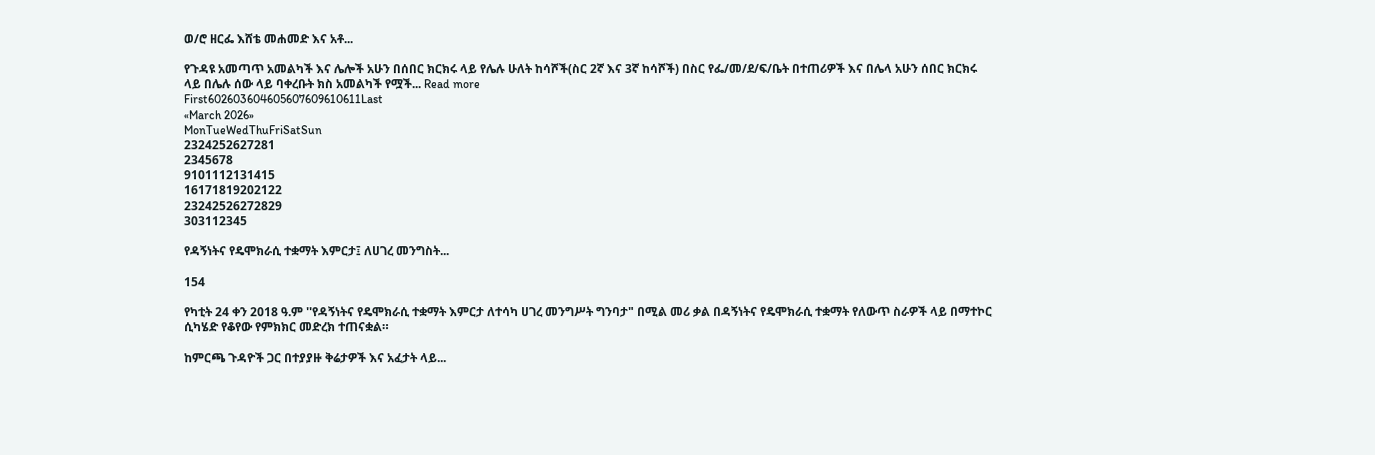ወ/ሮ ዘርፌ እሸቴ መሐመድ እና አቶ...

የጉዳዩ አመጣጥ አመልካች እና ሌሎች አሁን በሰበር ክርክሩ ላይ የሌሉ ሁለት ከሳሾች(ስር 2ኛ እና 3ኛ ከሳሾች) በስር የፌ/መ/ደ/ፍ/ቤት በተጠሪዎች እና በሌላ አሁን ሰበር ክርክሩ ላይ በሌሉ ሰው ላይ ባቀረቡት ክስ አመልካች የሟች... Read more
First602603604605607609610611Last
«March 2026»
MonTueWedThuFriSatSun
2324252627281
2345678
9101112131415
16171819202122
23242526272829
303112345

የዳኝነትና የዴሞክራሲ ተቋማት እምርታ፤ ለሀገረ መንግስት...

154

የካቲት 24 ቀን 2018 ዓ.ም ''የዳኝነትና የዴሞክራሲ ተቋማት እምርታ ለተሳካ ሀገረ መንግሥት ግንባታ" በሚል መሪ ቃል በዳኝነትና የዴሞክራሲ ተቋማት የለውጥ ስራዎች ላይ በማተኮር ሲካሄድ የቆየው የምክክር መድረክ ተጠናቋል።

ከምርጫ ጉዳዮች ጋር በተያያዙ ቅሬታዎች እና አፈታት ላይ...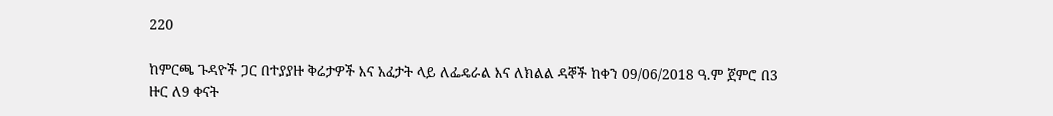220

ከምርጫ ጉዳዮች ጋር በተያያዙ ቅሬታዎች እና አፈታት ላይ ለፌዴራል እና ለክልል ዳኞች ከቀን 09/06/2018 ዓ.ም ጀምሮ በ3 ዙር ለ9 ቀናት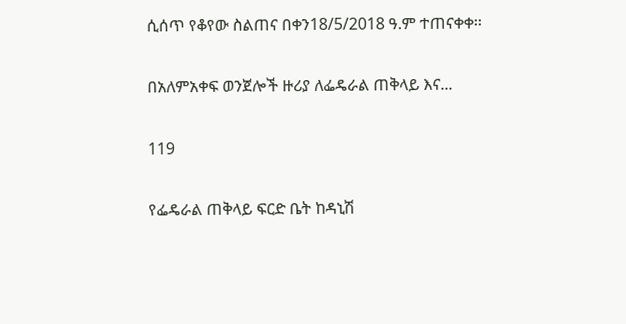ሲሰጥ የቆየው ስልጠና በቀን18/5/2018 ዓ.ም ተጠናቀቀ፡፡

በአለምአቀፍ ወንጀሎች ዙሪያ ለፌዴራል ጠቅላይ እና...

119

የፌዴራል ጠቅላይ ፍርድ ቤት ከዳኒሽ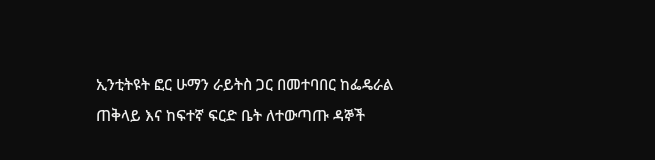ኢንቲትዩት ፎር ሁማን ራይትስ ጋር በመተባበር ከፌዴራል ጠቅላይ እና ከፍተኛ ፍርድ ቤት ለተውጣጡ ዳኞች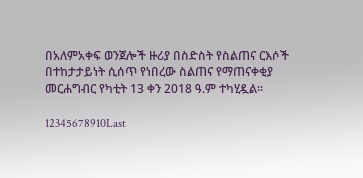በአለምአቀፍ ወንጀሎች ዙሪያ በስድስት የስልጠና ርእሶች በተከታታይነት ሲሰጥ የነበረው ስልጠና የማጠናቀቂያ መርሐግብር የካቲት 13 ቀን 2018 ዓ.ም ተካሂዷል።

12345678910Last